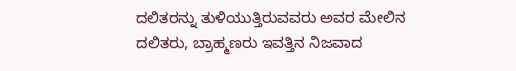ದಲಿತರನ್ನು ತುಳಿಯುತ್ತಿರುವವರು ಅವರ ಮೇಲಿನ ದಲಿತರು, ಬ್ರಾಹ್ಮಣರು ಇವತ್ತಿನ ನಿಜವಾದ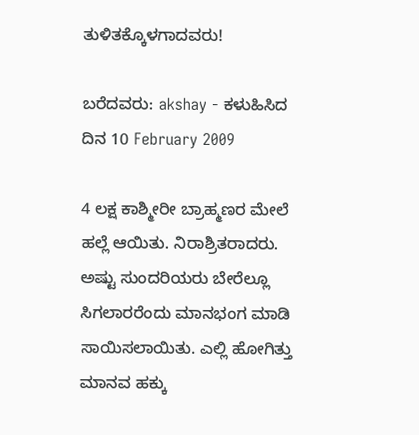ತುಳಿತಕ್ಕೊಳಗಾದವರು!

ಬರೆದವರು: akshay - ಕಳುಹಿಸಿದ ದಿನ 10 February 2009

4 ಲಕ್ಷ ಕಾಶ್ಮೀರೀ ಬ್ರಾಹ್ಮಣರ ಮೇಲೆ ಹಲ್ಲೆ ಆಯಿತು. ನಿರಾಶ್ರಿತರಾದರು. ಅಷ್ಟು ಸುಂದರಿಯರು ಬೇರೆಲ್ಲೂ ಸಿಗಲಾರರೆಂದು ಮಾನಭಂಗ ಮಾಡಿ ಸಾಯಿಸಲಾಯಿತು. ಎಲ್ಲಿ ಹೋಗಿತ್ತು ಮಾನವ ಹಕ್ಕು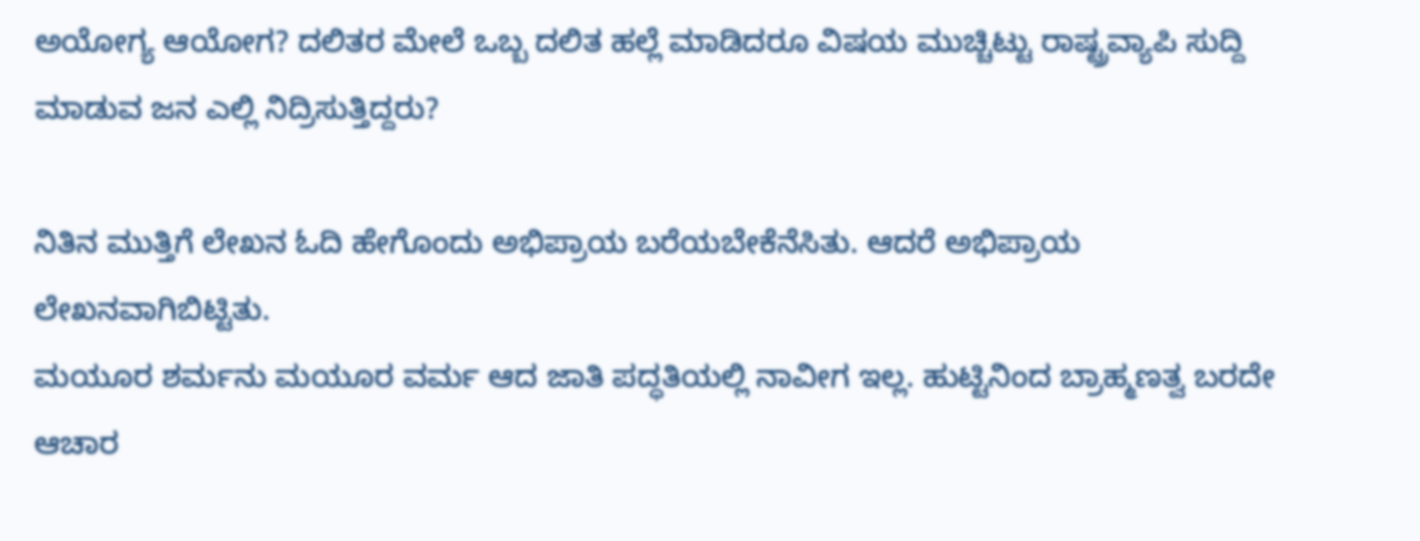ಅಯೋಗ್ಯ ಆಯೋಗ? ದಲಿತರ ಮೇಲೆ ಒಬ್ಬ ದಲಿತ ಹಲ್ಲೆ ಮಾಡಿದರೂ ವಿಷಯ ಮುಚ್ಚಿಟ್ಟು ರಾಷ್ಟ್ರವ್ಯಾಪಿ ಸುದ್ದಿ ಮಾಡುವ ಜನ ಎಲ್ಲಿ ನಿದ್ರಿಸುತ್ತಿದ್ದರು?

ನಿತಿನ ಮುತ್ತಿಗೆ ಲೇಖನ ಓದಿ ಹೇಗೊಂದು ಅಭಿಪ್ರಾಯ ಬರೆಯಬೇಕೆನೆಸಿತು. ಆದರೆ ಅಭಿಪ್ರಾಯ ಲೇಖನವಾಗಿಬಿಟ್ಟಿತು.
ಮಯೂರ ಶರ್ಮನು ಮಯೂರ ವರ್ಮ ಆದ ಜಾತಿ ಪದ್ಧತಿಯಲ್ಲಿ ನಾವೀಗ ಇಲ್ಲ. ಹುಟ್ಟಿನಿಂದ ಬ್ರಾಹ್ಮಣತ್ವ ಬರದೇ ಆಚಾರ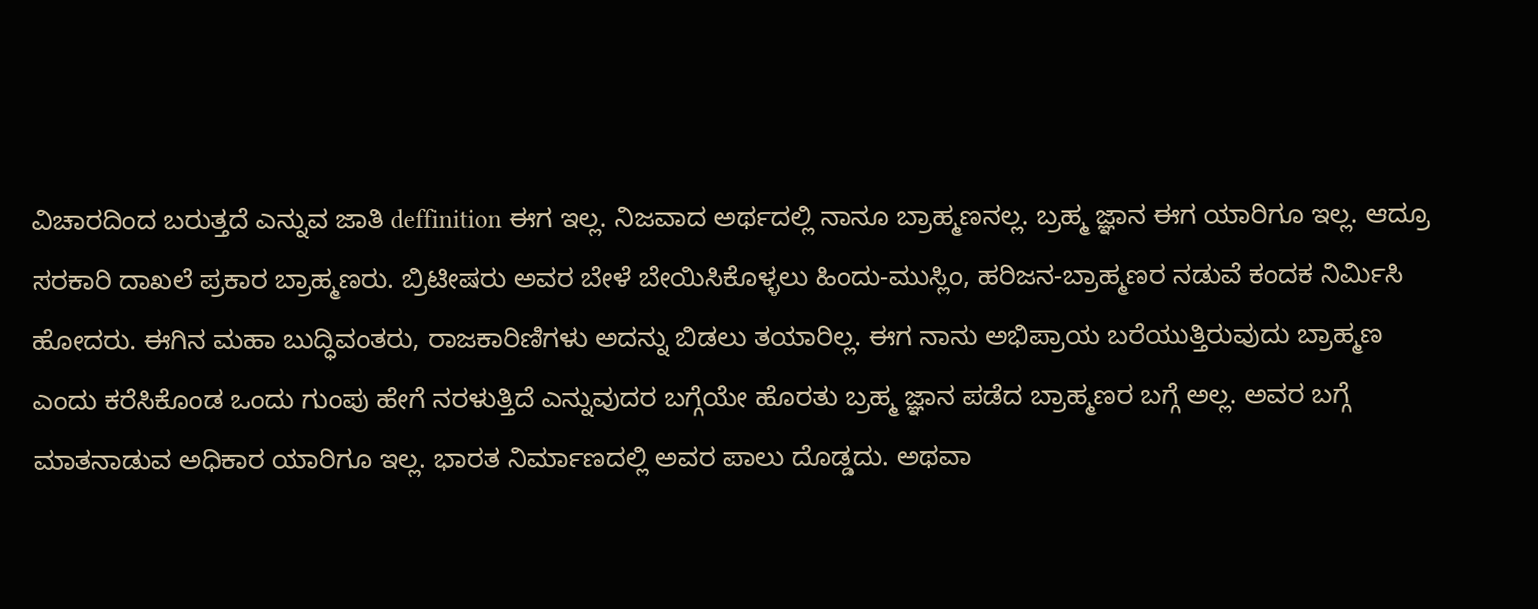ವಿಚಾರದಿಂದ ಬರುತ್ತದೆ ಎನ್ನುವ ಜಾತಿ deffinition ಈಗ ಇಲ್ಲ. ನಿಜವಾದ ಅರ್ಥದಲ್ಲಿ ನಾನೂ ಬ್ರಾಹ್ಮಣನಲ್ಲ. ಬ್ರಹ್ಮ ಜ್ಞಾನ ಈಗ ಯಾರಿಗೂ ಇಲ್ಲ. ಆದ್ರೂ ಸರಕಾರಿ ದಾಖಲೆ ಪ್ರಕಾರ ಬ್ರಾಹ್ಮಣರು. ಬ್ರಿಟೀಷರು ಅವರ ಬೇಳೆ ಬೇಯಿಸಿಕೊಳ್ಳಲು ಹಿಂದು-ಮುಸ್ಲಿಂ, ಹರಿಜನ-ಬ್ರಾಹ್ಮಣರ ನಡುವೆ ಕಂದಕ ನಿರ್ಮಿಸಿ ಹೋದರು. ಈಗಿನ ಮಹಾ ಬುದ್ಧಿವಂತರು, ರಾಜಕಾರಿಣಿಗಳು ಅದನ್ನು ಬಿಡಲು ತಯಾರಿಲ್ಲ. ಈಗ ನಾನು ಅಭಿಪ್ರಾಯ ಬರೆಯುತ್ತಿರುವುದು ಬ್ರಾಹ್ಮಣ ಎಂದು ಕರೆಸಿಕೊಂಡ ಒಂದು ಗುಂಪು ಹೇಗೆ ನರಳುತ್ತಿದೆ ಎನ್ನುವುದರ ಬಗ್ಗೆಯೇ ಹೊರತು ಬ್ರಹ್ಮ ಜ್ಞಾನ ಪಡೆದ ಬ್ರಾಹ್ಮಣರ ಬಗ್ಗೆ ಅಲ್ಲ. ಅವರ ಬಗ್ಗೆ ಮಾತನಾಡುವ ಅಧಿಕಾರ ಯಾರಿಗೂ ಇಲ್ಲ. ಭಾರತ ನಿರ್ಮಾಣದಲ್ಲಿ ಅವರ ಪಾಲು ದೊಡ್ಡದು. ಅಥವಾ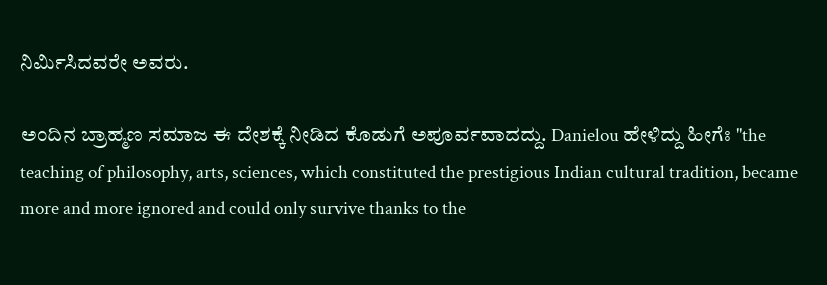ನಿರ್ಮಿಸಿದವರೇ ಅವರು.

ಅಂದಿನ ಬ್ರಾಹ್ಮಣ ಸಮಾಜ ಈ ದೇಶಕ್ಕೆ ನೀಡಿದ ಕೊಡುಗೆ ಅಪೂರ್ವವಾದದ್ದು. Danielou ಹೇಳಿದ್ದು ಹೀಗೆಃ "the teaching of philosophy, arts, sciences, which constituted the prestigious Indian cultural tradition, became more and more ignored and could only survive thanks to the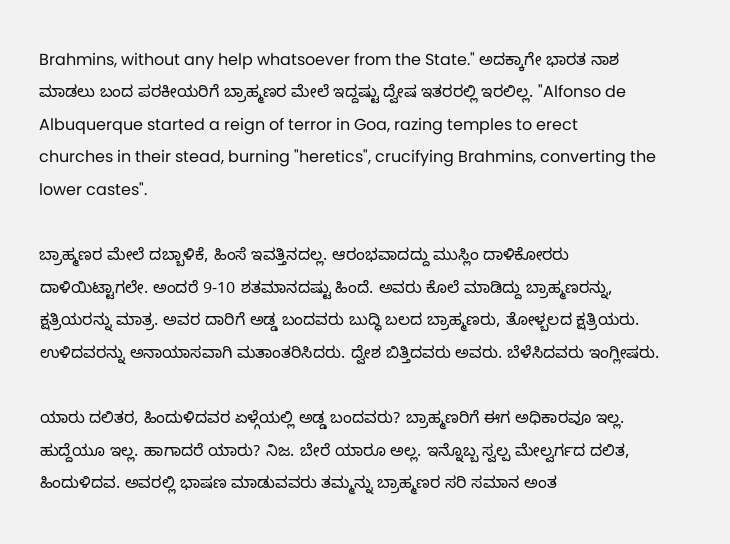Brahmins, without any help whatsoever from the State." ಅದಕ್ಕಾಗೇ ಭಾರತ ನಾಶ ಮಾಡಲು ಬಂದ ಪರಕೀಯರಿಗೆ ಬ್ರಾಹ್ಮಣರ ಮೇಲೆ ಇದ್ದಷ್ಟು ದ್ವೇಷ ಇತರರಲ್ಲಿ ಇರಲಿಲ್ಲ. "Alfonso de Albuquerque started a reign of terror in Goa, razing temples to erect churches in their stead, burning "heretics", crucifying Brahmins, converting the lower castes".

ಬ್ರಾಹ್ಮಣರ ಮೇಲೆ ದಬ್ಬಾಳಿಕೆ, ಹಿಂಸೆ ಇವತ್ತಿನದಲ್ಲ. ಆರಂಭವಾದದ್ದು ಮುಸ್ಲಿಂ ದಾಳಿಕೋರರು ದಾಳಿಯಿಟ್ಟಾಗಲೇ. ಅಂದರೆ 9-10 ಶತಮಾನದಷ್ಟು ಹಿಂದೆ. ಅವರು ಕೊಲೆ ಮಾಡಿದ್ದು ಬ್ರಾಹ್ಮಣರನ್ನು, ಕ್ಷತ್ರಿಯರನ್ನು ಮಾತ್ರ. ಅವರ ದಾರಿಗೆ ಅಡ್ಡ ಬಂದವರು ಬುದ್ಧಿ ಬಲದ ಬ್ರಾಹ್ಮಣರು, ತೋಳ್ಬಲದ ಕ್ಷತ್ರಿಯರು. ಉಳಿದವರನ್ನು ಅನಾಯಾಸವಾಗಿ ಮತಾಂತರಿಸಿದರು. ದ್ವೇಶ ಬಿತ್ತಿದವರು ಅವರು. ಬೆಳೆಸಿದವರು ಇಂಗ್ಲೀಷರು.

ಯಾರು ದಲಿತರ, ಹಿಂದುಳಿದವರ ಏಳ್ಗೆಯಲ್ಲಿ ಅಡ್ಡ ಬಂದವರು? ಬ್ರಾಹ್ಮಣರಿಗೆ ಈಗ ಅಧಿಕಾರವೂ ಇಲ್ಲ. ಹುದ್ದೆಯೂ ಇಲ್ಲ. ಹಾಗಾದರೆ ಯಾರು? ನಿಜ. ಬೇರೆ ಯಾರೂ ಅಲ್ಲ. ಇನ್ನೊಬ್ಬ ಸ್ವಲ್ಪ ಮೇಲ್ವರ್ಗದ ದಲಿತ, ಹಿಂದುಳಿದವ. ಅವರಲ್ಲಿ ಭಾಷಣ ಮಾಡುವವರು ತಮ್ಮನ್ನು ಬ್ರಾಹ್ಮಣರ ಸರಿ ಸಮಾನ ಅಂತ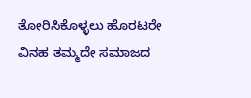ತೋರಿಸಿಕೊಳ್ಳಲು ಹೊರಟರೇ ವಿನಹ ತಮ್ಮದೇ ಸಮಾಜದ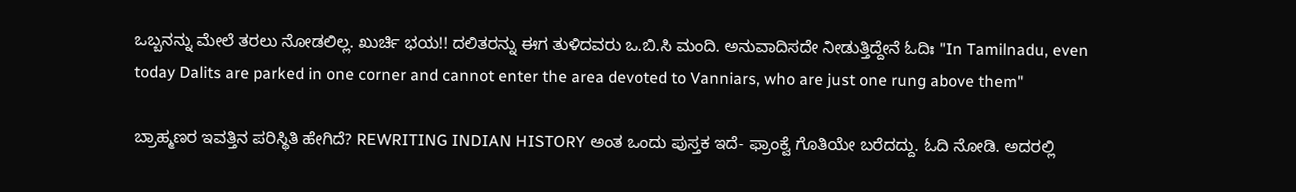ಒಬ್ಬನನ್ನು ಮೇಲೆ ತರಲು ನೋಡಲಿಲ್ಲ. ಖುರ್ಚಿ ಭಯ!! ದಲಿತರನ್ನು ಈಗ ತುಳಿದವರು ಒ.ಬಿ.ಸಿ ಮಂದಿ. ಅನುವಾದಿಸದೇ ನೀಡುತ್ತಿದ್ದೇನೆ ಓದಿಃ "In Tamilnadu, even today Dalits are parked in one corner and cannot enter the area devoted to Vanniars, who are just one rung above them"

ಬ್ರಾಹ್ಮಣರ ಇವತ್ತಿನ ಪರಿಸ್ಥಿತಿ ಹೇಗಿದೆ? REWRITING INDIAN HISTORY ಅಂತ ಒಂದು ಪುಸ್ತಕ ಇದೆ- ಫ್ರಾಂಕ್ವೆ ಗೊತಿಯೇ ಬರೆದದ್ದು. ಓದಿ ನೋಡಿ. ಅದರಲ್ಲಿ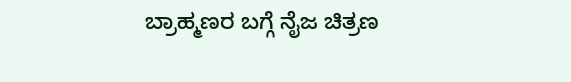ಬ್ರಾಹ್ಮಣರ ಬಗ್ಗೆ ನೈಜ ಚಿತ್ರಣ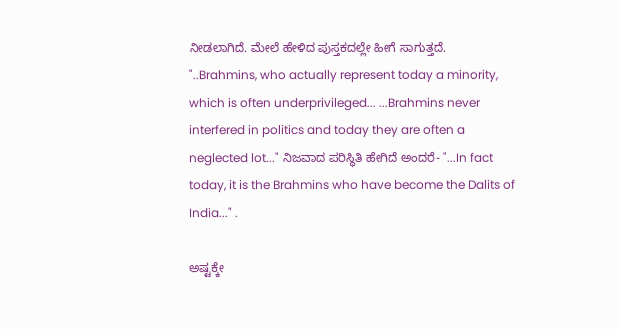ನೀಡಲಾಗಿದೆ. ಮೇಲೆ ಹೇಳಿದ ಪುಸ್ತಕದಲ್ಲೇ ಹೀಗೆ ಸಾಗುತ್ತದೆ. "..Brahmins, who actually represent today a minority, which is often underprivileged... ...Brahmins never interfered in politics and today they are often a neglected lot..." ನಿಜವಾದ ಪರಿಸ್ಥಿತಿ ಹೇಗಿದೆ ಅಂದರೆ- "...In fact today, it is the Brahmins who have become the Dalits of India..." .

ಅಷ್ಟಕ್ಕೇ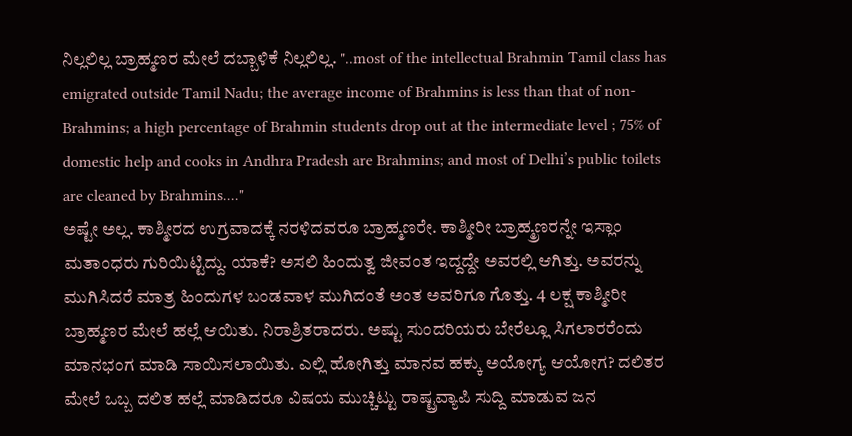ನಿಲ್ಲಲಿಲ್ಲ ಬ್ರಾಹ್ಮಣರ ಮೇಲೆ ದಬ್ಬಾಳಿಕೆ ನಿಲ್ಲಲಿಲ್ಲ. "..most of the intellectual Brahmin Tamil class has emigrated outside Tamil Nadu; the average income of Brahmins is less than that of non-Brahmins; a high percentage of Brahmin students drop out at the intermediate level ; 75% of domestic help and cooks in Andhra Pradesh are Brahmins; and most of Delhi’s public toilets are cleaned by Brahmins...."
ಅಷ್ಟೇ ಅಲ್ಲ. ಕಾಶ್ಮೀರದ ಉಗ್ರವಾದಕ್ಕೆ ನರಳಿದವರೂ ಬ್ರಾಹ್ಮಣರೇ. ಕಾಶ್ಮೀರೀ ಬ್ರಾಹ್ಮ್ರಣರನ್ನೇ ಇಸ್ಲಾಂ ಮತಾಂಧರು ಗುರಿಯಿಟ್ಟಿದ್ದು. ಯಾಕೆ? ಅಸಲಿ ಹಿಂದುತ್ವ ಜೀವಂತ ಇದ್ದದ್ದೇ ಅವರಲ್ಲಿ ಆಗಿತ್ತು. ಅವರನ್ನು ಮುಗಿಸಿದರೆ ಮಾತ್ರ ಹಿಂದುಗಳ ಬಂಡವಾಳ ಮುಗಿದಂತೆ ಅಂತ ಅವರಿಗೂ ಗೊತ್ತು. 4 ಲಕ್ಷ ಕಾಶ್ಮೀರೀ ಬ್ರಾಹ್ಮಣರ ಮೇಲೆ ಹಲ್ಲೆ ಆಯಿತು. ನಿರಾಶ್ರಿತರಾದರು. ಅಷ್ಟು ಸುಂದರಿಯರು ಬೇರೆಲ್ಲೂ ಸಿಗಲಾರರೆಂದು ಮಾನಭಂಗ ಮಾಡಿ ಸಾಯಿಸಲಾಯಿತು. ಎಲ್ಲಿ ಹೋಗಿತ್ತು ಮಾನವ ಹಕ್ಕು ಅಯೋಗ್ಯ ಆಯೋಗ? ದಲಿತರ ಮೇಲೆ ಒಬ್ಬ ದಲಿತ ಹಲ್ಲೆ ಮಾಡಿದರೂ ವಿಷಯ ಮುಚ್ಚಿಟ್ಟು ರಾಷ್ಟ್ರವ್ಯಾಪಿ ಸುದ್ದಿ ಮಾಡುವ ಜನ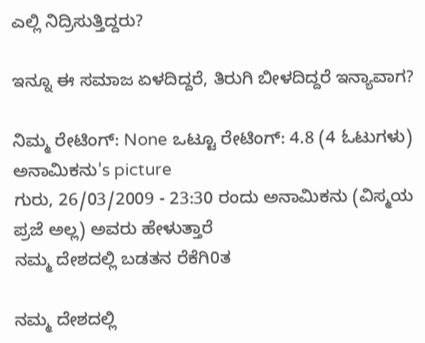ಎಲ್ಲಿ ನಿದ್ರಿಸುತ್ತಿದ್ದರು?

ಇನ್ನೂ ಈ ಸಮಾಜ ಏಳದಿದ್ದರೆ, ತಿರುಗಿ ಬೀಳದಿದ್ದರೆ ಇನ್ಯಾವಾಗ?

ನಿಮ್ಮ ರೇಟಿಂಗ್: None ಒಟ್ಟೂ ರೇಟಿಂಗ್: 4.8 (4 ಓಟುಗಳು)
ಅನಾಮಿಕನು's picture
ಗುರು, 26/03/2009 - 23:30 ರಂದು ಅನಾಮಿಕನು (ವಿಸ್ಮಯ ಪ್ರಜೆ ಅಲ್ಲ) ಅವರು ಹೇಳುತ್ತಾರೆ
ನಮ್ಮ ದೇಶದಲ್ಲಿ ಬಡತನ ರೆಕೆಗಿ0ತ

ನಮ್ಮ ದೇಶದಲ್ಲಿ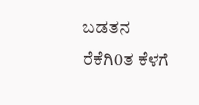ಬಡತನ ರೆಕೆಗಿ0ತ ಕೆಳಗೆ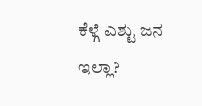ಕೆಳ್ಗೆ ಎಶ್ಟು ಜನ ಇಲ್ಲಾ?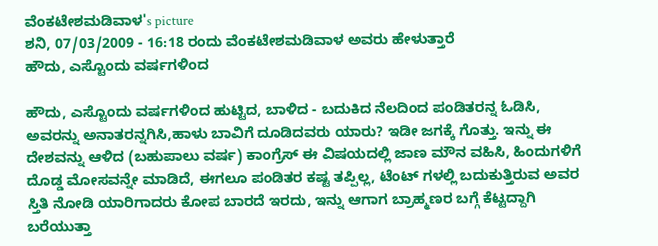ವೆಂಕಟೇಶಮಡಿವಾಳ's picture
ಶನಿ, 07/03/2009 - 16:18 ರಂದು ವೆಂಕಟೇಶಮಡಿವಾಳ ಅವರು ಹೇಳುತ್ತಾರೆ
ಹೌದು, ಎಸ್ಟೊಂದು ವರ್ಷಗಳಿಂದ

ಹೌದು, ಎಸ್ಟೊಂದು ವರ್ಷಗಳಿಂದ ಹುಟ್ಟಿದ, ಬಾಳಿದ - ಬದುಕಿದ ನೆಲದಿಂದ ಪಂಡಿತರನ್ನ ಓಡಿಸಿ, ಅವರನ್ನು ಅನಾತರನ್ನಗಿಸಿ,ಹಾಳು ಬಾವಿಗೆ ದೂಡಿದವರು ಯಾರು? ಇಡೀ ಜಗಕ್ಕೆ ಗೊತ್ತು. ಇನ್ನು ಈ ದೇಶವನ್ನು ಆಳಿದ (ಬಹುಪಾಲು ವರ್ಷ) ಕಾಂಗ್ರೆಸ್ ಈ ವಿಷಯದಲ್ಲಿ ಜಾಣ ಮೌನ ವಹಿಸಿ, ಹಿಂದುಗಳಿಗೆ ದೊಡ್ಡ ಮೋಸವನ್ನೇ ಮಾಡಿದೆ, ಈಗಲೂ ಪಂಡಿತರ ಕಷ್ಟ ತಪ್ಪಿಲ್ಲ, ಟೆಂಟ್ ಗಳಲ್ಲಿ ಬದುಕುತ್ತಿರುವ ಅವರ ಸ್ತಿತಿ ನೋಡಿ ಯಾರಿಗಾದರು ಕೋಪ ಬಾರದೆ ಇರದು, ಇನ್ನು ಆಗಾಗ ಬ್ರಾಹ್ಮಣರ ಬಗ್ಗೆ ಕೆಟ್ಟದ್ದಾಗಿ ಬರೆಯುತ್ತಾ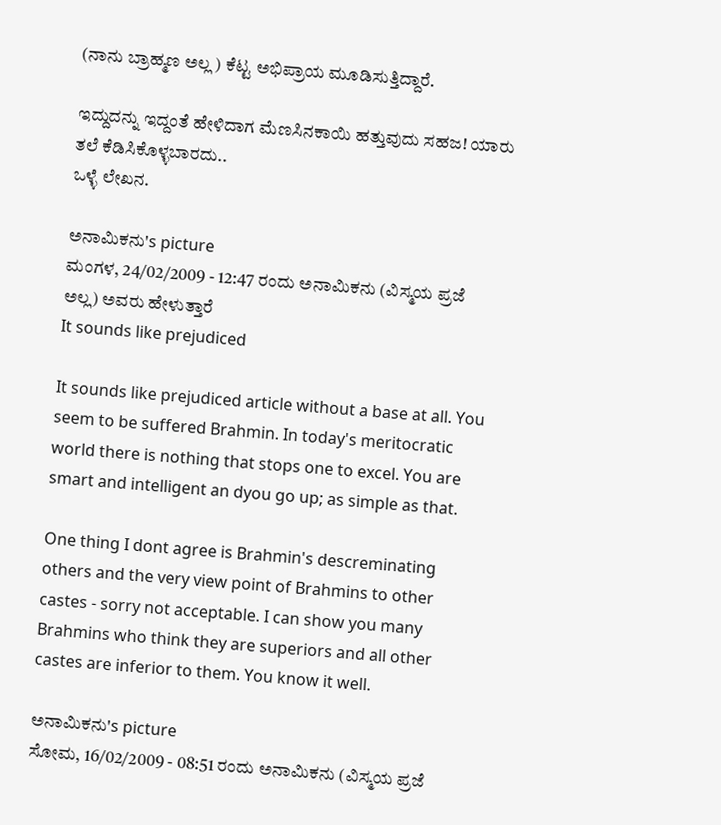(ನಾನು ಬ್ರಾಹ್ಮಣ ಅಲ್ಲ ) ಕೆಟ್ಟ ಅಭಿಪ್ರಾಯ ಮೂಡಿಸುತ್ತಿದ್ದಾರೆ.

ಇದ್ದುದನ್ನು ಇದ್ದಂತೆ ಹೇಳಿದಾಗ ಮೆಣಸಿನಕಾಯಿ ಹತ್ತುವುದು ಸಹಜ! ಯಾರು ತಲೆ ಕೆಡಿಸಿಕೊಳ್ಳಬಾರದು..
ಒಳ್ಳೆ ಲೇಖನ.

ಅನಾಮಿಕನು's picture
ಮಂಗಳ, 24/02/2009 - 12:47 ರಂದು ಅನಾಮಿಕನು (ವಿಸ್ಮಯ ಪ್ರಜೆ ಅಲ್ಲ) ಅವರು ಹೇಳುತ್ತಾರೆ
It sounds like prejudiced

It sounds like prejudiced article without a base at all. You seem to be suffered Brahmin. In today's meritocratic world there is nothing that stops one to excel. You are smart and intelligent an dyou go up; as simple as that.

One thing I dont agree is Brahmin's descreminating others and the very view point of Brahmins to other castes - sorry not acceptable. I can show you many Brahmins who think they are superiors and all other castes are inferior to them. You know it well.

ಅನಾಮಿಕನು's picture
ಸೋಮ, 16/02/2009 - 08:51 ರಂದು ಅನಾಮಿಕನು (ವಿಸ್ಮಯ ಪ್ರಜೆ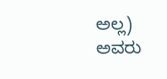ಅಲ್ಲ) ಅವರು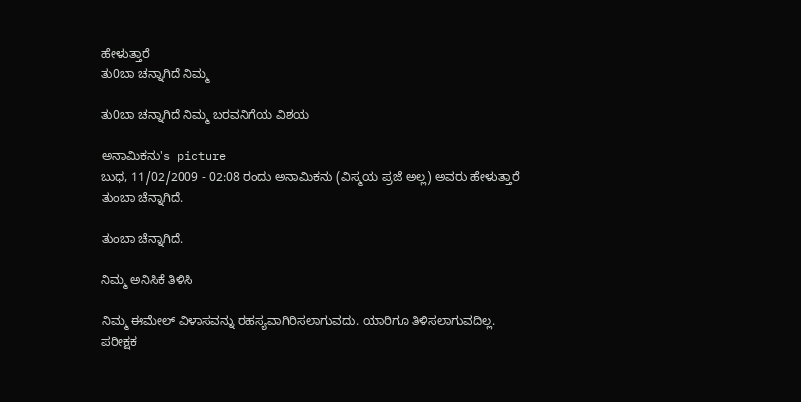ಹೇಳುತ್ತಾರೆ
ತು0ಬಾ ಚನ್ನಾಗಿದೆ ನಿಮ್ಮ

ತು0ಬಾ ಚನ್ನಾಗಿದೆ ನಿಮ್ಮ ಬರವನಿಗೆಯ ವಿಶಯ

ಅನಾಮಿಕನು's picture
ಬುಧ, 11/02/2009 - 02:08 ರಂದು ಅನಾಮಿಕನು (ವಿಸ್ಮಯ ಪ್ರಜೆ ಅಲ್ಲ) ಅವರು ಹೇಳುತ್ತಾರೆ
ತುಂಬಾ ಚೆನ್ನಾಗಿದೆ.

ತುಂಬಾ ಚೆನ್ನಾಗಿದೆ.

ನಿಮ್ಮ ಅನಿಸಿಕೆ ತಿಳಿಸಿ

ನಿಮ್ಮ ಈಮೇಲ್ ವಿಳಾಸವನ್ನು ರಹಸ್ಯವಾಗಿರಿಸಲಾಗುವದು. ಯಾರಿಗೂ ತಿಳಿಸಲಾಗುವದಿಲ್ಲ.
ಪರೀಕ್ಷಕ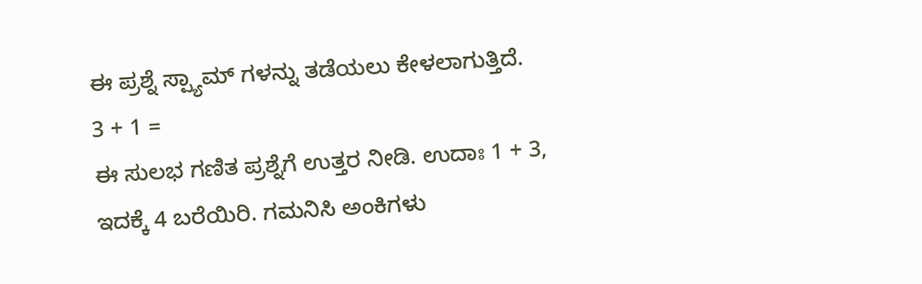ಈ ಪ್ರಶ್ನೆ ಸ್ಪ್ಯಾಮ್ ಗಳನ್ನು ತಡೆಯಲು ಕೇಳಲಾಗುತ್ತಿದೆ.
3 + 1 =
ಈ ಸುಲಭ ಗಣಿತ ಪ್ರಶ್ನೆಗೆ ಉತ್ತರ ನೀಡಿ. ಉದಾಃ 1 + 3, ಇದಕ್ಕೆ 4 ಬರೆಯಿರಿ. ಗಮನಿಸಿ ಅಂಕಿಗಳು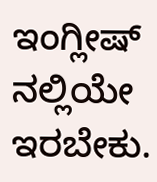ಇಂಗ್ಲೀಷ್ ನಲ್ಲಿಯೇ ಇರಬೇಕು.